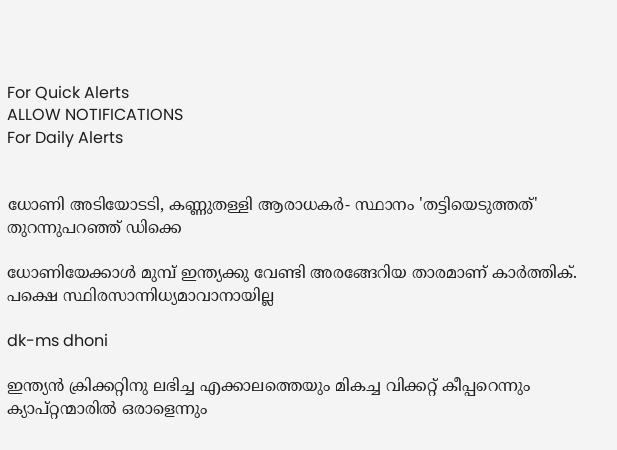For Quick Alerts
ALLOW NOTIFICATIONS
For Daily Alerts


ധോണി അടിയോടടി, കണ്ണുതള്ളി ആരാധകര്‍- സ്ഥാനം 'തട്ടിയെടുത്തത്' തുറന്നുപറഞ്ഞ് ഡിക്കെ

ധോണിയേക്കാള്‍ മുമ്പ് ഇന്ത്യക്കു വേണ്ടി അരങ്ങേറിയ താരമാണ് കാര്‍ത്തിക്. പക്ഷെ സ്ഥിരസാന്നിധ്യമാവാനായില്ല

dk-ms dhoni

ഇന്ത്യന്‍ ക്രിക്കറ്റിനു ലഭിച്ച എക്കാലത്തെയും മികച്ച വിക്കറ്റ് കീപ്പറെന്നും ക്യാപ്റ്റന്മാരില്‍ ഒരാളെന്നും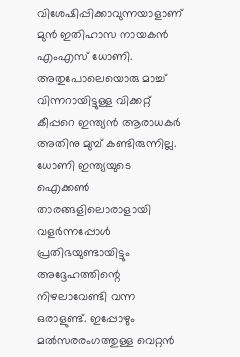വിശേഷിപ്പിക്കാവുന്നയാളാണ് മുന്‍ ഇതിഹാസ നായകന്‍ എംഎസ് ധോണി. അതുപോലെയൊരു മാച്ച് വിന്നറായിട്ടുള്ള വിക്കറ്റ് കീപ്പറെ ഇന്ത്യന്‍ ആരാധകര്‍ അതിനു മുമ്പ് കണ്ടിരുന്നില്ല. ധോണി ഇന്ത്യയുടെ ഐക്കണ്‍ താരങ്ങളിലൊരാളായി വളര്‍ന്നപ്പോള്‍ പ്രതിഭയുണ്ടായിട്ടും അദ്ദേഹത്തിന്റെ നിഴലാവേണ്ടി വന്ന ഒരാളുണ്ട്. ഇപ്പോഴും മല്‍സരരംഗത്തുള്ള വെറ്റന്‍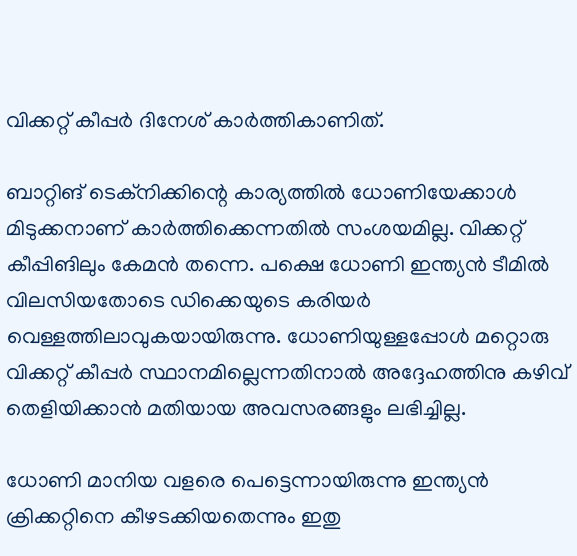വിക്കറ്റ് കീപ്പര്‍ ദിനേശ് കാര്‍ത്തികാണിത്.

ബാറ്റിങ് ടെക്‌നിക്കിന്റെ കാര്യത്തില്‍ ധോണിയേക്കാള്‍ മിടുക്കനാണ് കാര്‍ത്തിക്കെന്നതില്‍ സംശയമില്ല. വിക്കറ്റ് കീപ്പിങിലും കേമന്‍ തന്നെ. പക്ഷെ ധോണി ഇന്ത്യന്‍ ടീമില്‍ വിലസിയതോടെ ഡിക്കെയുടെ കരിയര്‍ വെള്ളത്തിലാവുകയായിരുന്നു. ധോണിയുള്ളപ്പോള്‍ മറ്റൊരു വിക്കറ്റ് കീപ്പര്‍ സ്ഥാനമില്ലെന്നതിനാല്‍ അദ്ദേഹത്തിനു കഴിവ് തെളിയിക്കാന്‍ മതിയായ അവസരങ്ങളും ലഭിച്ചില്ല.

ധോണി മാനിയ വളരെ പെട്ടെന്നായിരുന്നു ഇന്ത്യന്‍ ക്രിക്കറ്റിനെ കീഴടക്കിയതെന്നും ഇതു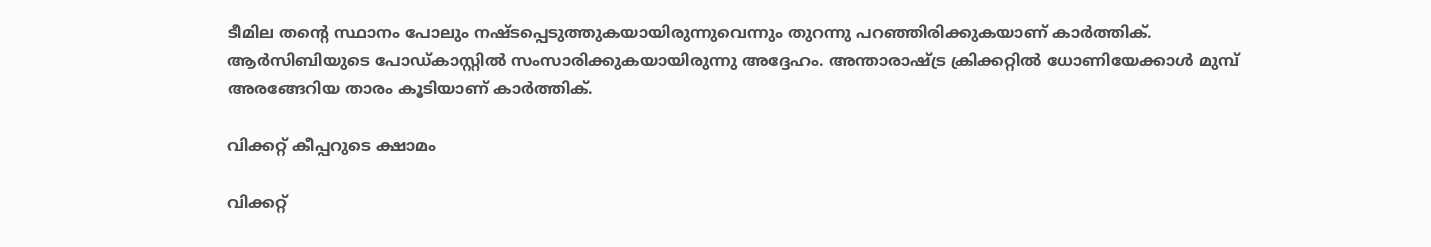ടീമില തന്റെ സ്ഥാനം പോലും നഷ്ടപ്പെടുത്തുകയായിരുന്നുവെന്നും തുറന്നു പറഞ്ഞിരിക്കുകയാണ് കാര്‍ത്തിക്. ആര്‍സിബിയുടെ പോഡ്കാസ്റ്റില്‍ സംസാരിക്കുകയായിരുന്നു അദ്ദേഹം. അന്താരാഷ്ട്ര ക്രിക്കറ്റില്‍ ധോണിയേക്കാള്‍ മുമ്പ് അരങ്ങേറിയ താരം കൂടിയാണ് കാര്‍ത്തിക്.

വിക്കറ്റ് കീപ്പറുടെ ക്ഷാമം

വിക്കറ്റ്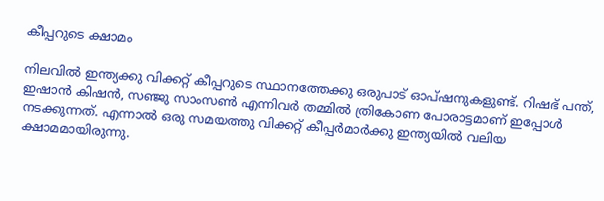കീപ്പറുടെ ക്ഷാമം

നിലവില്‍ ഇന്ത്യക്കു വിക്കറ്റ് കീപ്പറുടെ സ്ഥാനത്തേക്കു ഒരുപാട് ഓപ്ഷനുകളുണ്ട്. റിഷഭ് പന്ത്, ഇഷാന്‍ കിഷന്‍, സഞ്ജു സാംസണ്‍ എന്നിവര്‍ തമ്മില്‍ ത്രികോണ പോരാട്ടമാണ് ഇപ്പോള്‍ നടക്കുന്നത്. എന്നാല്‍ ഒരു സമയത്തു വിക്കറ്റ് കീപ്പര്‍മാര്‍ക്കു ഇന്ത്യയില്‍ വലിയ ക്ഷാമമായിരുന്നു.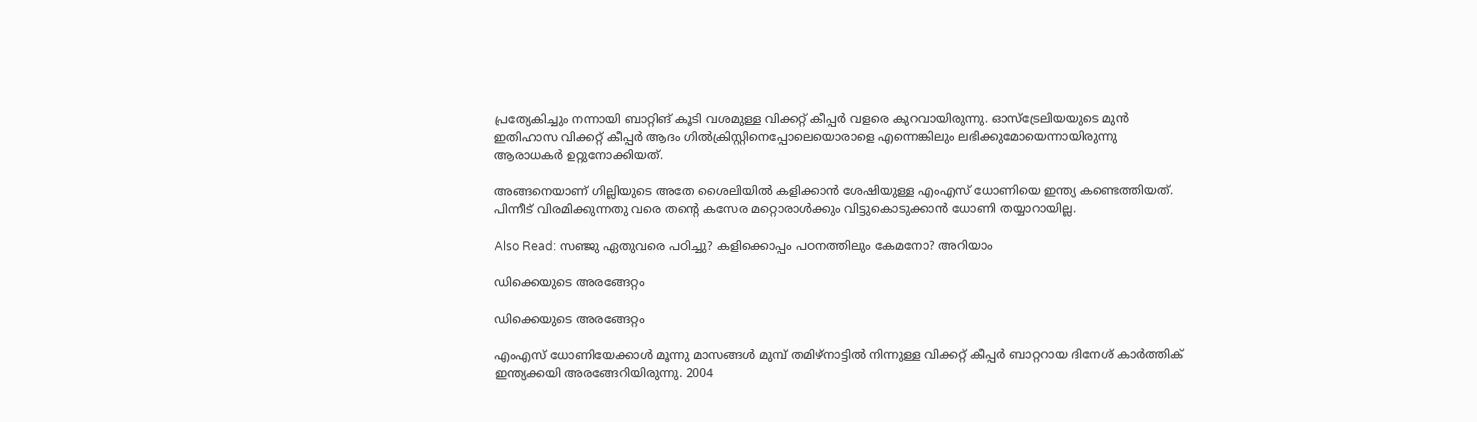പ്രത്യേകിച്ചും നന്നായി ബാറ്റിങ് കൂടി വശമുള്ള വിക്കറ്റ് കീപ്പര്‍ വളരെ കുറവായിരുന്നു. ഓസ്‌ട്രേലിയയുടെ മുന്‍ ഇതിഹാസ വിക്കറ്റ് കീപ്പര്‍ ആദം ഗില്‍ക്രിസ്റ്റിനെപ്പോലെയൊരാളെ എന്നെങ്കിലും ലഭിക്കുമോയെന്നായിരുന്നു ആരാധകര്‍ ഉറ്റുനോക്കിയത്.

അങ്ങനെയാണ് ഗില്ലിയുടെ അതേ ശൈലിയില്‍ കളിക്കാന്‍ ശേഷിയുള്ള എംഎസ് ധോണിയെ ഇന്ത്യ കണ്ടെത്തിയത്. പിന്നീട് വിരമിക്കുന്നതു വരെ തന്റെ കസേര മറ്റൊരാള്‍ക്കും വിട്ടുകൊടുക്കാന്‍ ധോണി തയ്യാറായില്ല.

Also Read: സഞ്ജു ഏതുവരെ പഠിച്ചു? കളിക്കൊപ്പം പഠനത്തിലും കേമനോ? അറിയാം

ഡിക്കെയുടെ അരങ്ങേറ്റം

ഡിക്കെയുടെ അരങ്ങേറ്റം

എംഎസ് ധോണിയേക്കാള്‍ മൂന്നു മാസങ്ങള്‍ മുമ്പ് തമിഴ്‌നാട്ടില്‍ നിന്നുള്ള വിക്കറ്റ് കീപ്പര്‍ ബാറ്ററായ ദിനേശ് കാര്‍ത്തിക് ഇന്ത്യക്കയി അരങ്ങേറിയിരുന്നു. 2004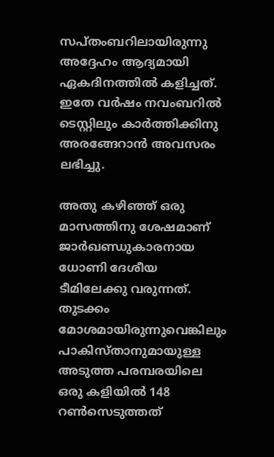സപ്തംബറിലായിരുന്നു അദ്ദേഹം ആദ്യമായി ഏകദിനത്തില്‍ കളിച്ചത്. ഇതേ വര്‍ഷം നവംബറില്‍ ടെസ്റ്റിലും കാര്‍ത്തിക്കിനു അരങ്ങേറാന്‍ അവസരം ലഭിച്ചു.

അതു കഴിഞ്ഞ് ഒരു മാസത്തിനു ശേഷമാണ് ജാര്‍ഖണ്ഡുകാരനായ ധോണി ദേശീയ ടീമിലേക്കു വരുന്നത്. തുടക്കം മോശമായിരുന്നുവെങ്കിലും പാകിസ്താനുമായുള്ള അടുത്ത പരമ്പരയിലെ ഒരു കളിയില്‍ 148 റണ്‍സെടുത്തത്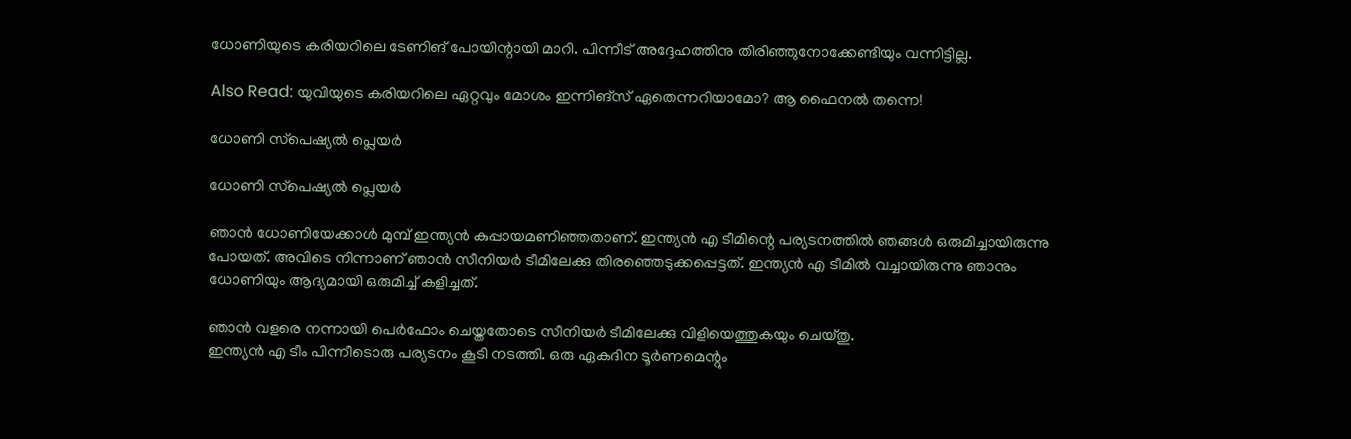ധോണിയുടെ കരിയറിലെ ടേണിങ് പോയിന്റായി മാറി. പിന്നീട് അദ്ദേഹത്തിനു തിരിഞ്ഞുനോക്കേണ്ടിയും വന്നിട്ടില്ല.

Also Read: യുവിയുടെ കരിയറിലെ ഏറ്റവും മോശം ഇന്നിങ്‌സ് ഏതെന്നറിയാമോ? ആ ഫൈനല്‍ തന്നെ!

ധോണി സ്‌പെഷ്യല്‍ പ്ലെയര്‍

ധോണി സ്‌പെഷ്യല്‍ പ്ലെയര്‍

ഞാന്‍ ധോണിയേക്കാള്‍ മുമ്പ് ഇന്ത്യന്‍ കുപ്പായമണിഞ്ഞതാണ്. ഇന്ത്യന്‍ എ ടീമിന്റെ പര്യടനത്തില്‍ ഞങ്ങള്‍ ഒരുമിച്ചായിരുന്നു പോയത്. അവിടെ നിന്നാണ് ഞാന്‍ സീനിയര്‍ ടീമിലേക്കു തിരഞ്ഞെടുക്കപ്പെട്ടത്. ഇന്ത്യന്‍ എ ടീമില്‍ വച്ചായിരുന്നു ഞാനും ധോണിയും ആദ്യമായി ഒരുമിച്ച് കളിച്ചത്.

ഞാന്‍ വളരെ നന്നായി പെര്‍ഫോം ചെയ്തതോടെ സീനിയര്‍ ടീമിലേക്കു വിളിയെത്തുകയും ചെയ്തു.
ഇന്ത്യന്‍ എ ടീം പിന്നീടൊരു പര്യടനം കൂടി നടത്തി. ഒരു ഏകദിന ടൂര്‍ണമെന്റും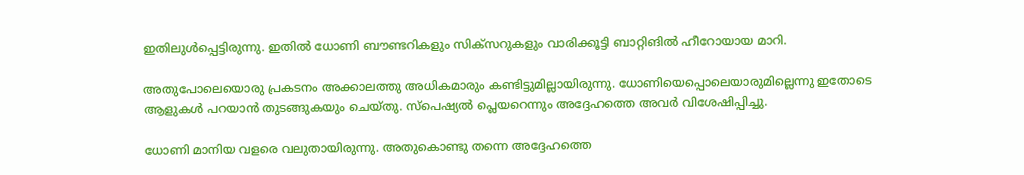ഇതിലുള്‍പ്പെട്ടിരുന്നു. ഇതില്‍ ധോണി ബൗണ്ടറികളും സിക്‌സറുകളും വാരിക്കൂട്ടി ബാറ്റിങില്‍ ഹീറോയായ മാറി.

അതുപോലെയൊരു പ്രകടനം അക്കാലത്തു അധികമാരും കണ്ടിട്ടുമില്ലായിരുന്നു. ധോണിയെപ്പൊലെയാരുമില്ലെന്നു ഇതോടെ ആളുകള്‍ പറയാന്‍ തുടങ്ങുകയും ചെയ്തു. സ്‌പെഷ്യല്‍ പ്ലെയറെന്നും അദ്ദേഹത്തെ അവര്‍ വിശേഷിപ്പിച്ചു.

ധോണി മാനിയ വളരെ വലുതായിരുന്നു. അതുകൊണ്ടു തന്നെ അദ്ദേഹത്തെ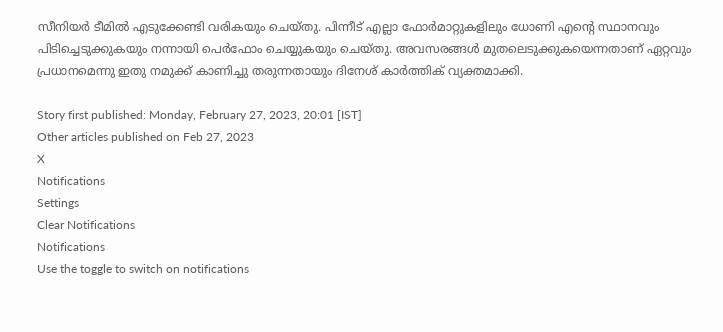സീനിയര്‍ ടീമില്‍ എടുക്കേണ്ടി വരികയും ചെയ്തു. പിന്നീട് എല്ലാ ഫോര്‍മാറ്റുകളിലും ധോണി എന്റെ സ്ഥാനവും പിടിച്ചെടുക്കുകയും നന്നായി പെര്‍ഫോം ചെയ്യുകയും ചെയ്തു. അവസരങ്ങള്‍ മുതലെടുക്കുകയെന്നതാണ് ഏറ്റവും പ്രധാനമെന്നു ഇതു നമുക്ക് കാണിച്ചു തരുന്നതായും ദിനേശ് കാര്‍ത്തിക് വ്യക്തമാക്കി.

Story first published: Monday, February 27, 2023, 20:01 [IST]
Other articles published on Feb 27, 2023
X
Notifications
Settings
Clear Notifications
Notifications
Use the toggle to switch on notifications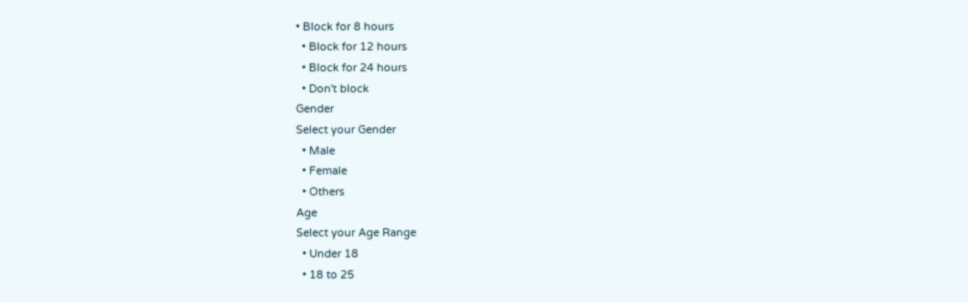• Block for 8 hours
  • Block for 12 hours
  • Block for 24 hours
  • Don't block
Gender
Select your Gender
  • Male
  • Female
  • Others
Age
Select your Age Range
  • Under 18
  • 18 to 25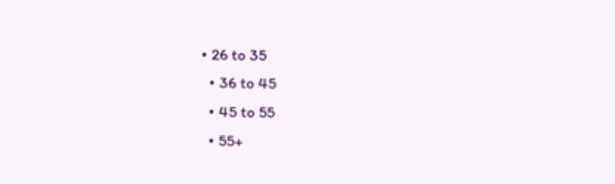• 26 to 35
  • 36 to 45
  • 45 to 55
  • 55+